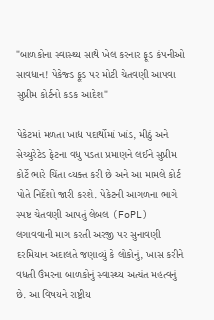"બાળકોના સ્વાસ્થ્ય સાથે ખેલ કરનાર ફૂડ કંપનીઓ સાવધાન! પેકેજ્ડ ફૂડ પર મોટી ચેતવણી આપવા સુપ્રીમ કોર્ટનો કડક આદેશ"

પેકેટમાં મળતા ખાદ્ય પદાર્થોમાં ખાંડ, મીઠું અને સેચ્યુરેટેડ ફેટના વધુ પડતા પ્રમાણને લઈને સુપ્રીમ કોર્ટે ભારે ચિંતા વ્યક્ત કરી છે અને આ મામલે કોર્ટ પોતે નિર્દેશો જારી કરશે. પેકેટની આગળના ભાગે સ્પષ્ટ ચેતવણી આપતું લેબલ (FoPL) લગાવવાની માગ કરતી અરજી પર સુનાવણી દરમિયાન અદાલતે જણાવ્યું કે લોકોનું, ખાસ કરીને વધતી ઉંમરના બાળકોનું સ્વાસ્થ્ય અત્યંત મહત્વનું છે. આ વિષયને રાષ્ટ્રીય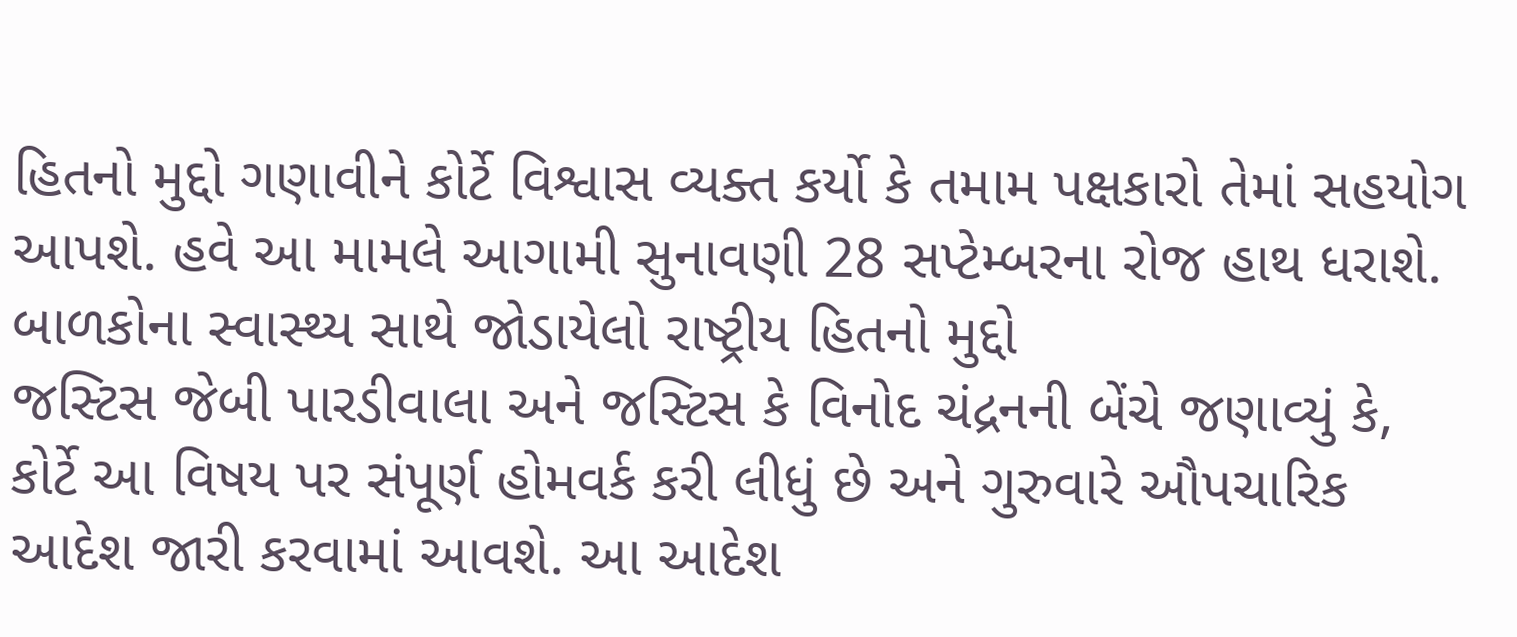હિતનો મુદ્દો ગણાવીને કોર્ટે વિશ્વાસ વ્યક્ત કર્યો કે તમામ પક્ષકારો તેમાં સહયોગ આપશે. હવે આ મામલે આગામી સુનાવણી 28 સપ્ટેમ્બરના રોજ હાથ ધરાશે.
બાળકોના સ્વાસ્થ્ય સાથે જોડાયેલો રાષ્ટ્રીય હિતનો મુદ્દો
જસ્ટિસ જેબી પારડીવાલા અને જસ્ટિસ કે વિનોદ ચંદ્રનની બેંચે જણાવ્યું કે, કોર્ટે આ વિષય પર સંપૂર્ણ હોમવર્ક કરી લીધું છે અને ગુરુવારે ઔપચારિક આદેશ જારી કરવામાં આવશે. આ આદેશ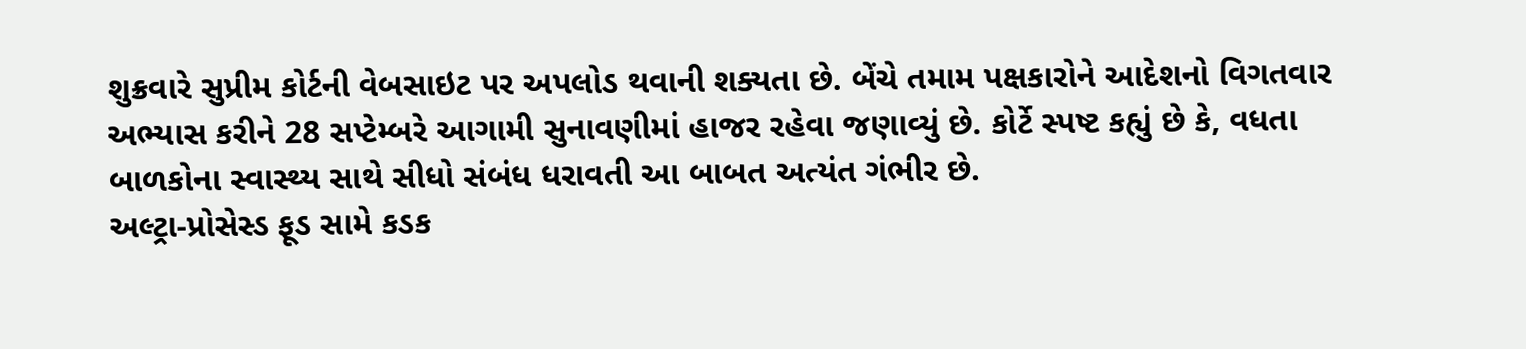શુક્રવારે સુપ્રીમ કોર્ટની વેબસાઇટ પર અપલોડ થવાની શક્યતા છે. બેંચે તમામ પક્ષકારોને આદેશનો વિગતવાર અભ્યાસ કરીને 28 સપ્ટેમ્બરે આગામી સુનાવણીમાં હાજર રહેવા જણાવ્યું છે. કોર્ટે સ્પષ્ટ કહ્યું છે કે, વધતા બાળકોના સ્વાસ્થ્ય સાથે સીધો સંબંધ ધરાવતી આ બાબત અત્યંત ગંભીર છે.
અલ્ટ્રા-પ્રોસેસ્ડ ફૂડ સામે કડક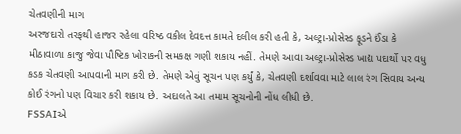ચેતવણીની માગ
અરજદારો તરફથી હાજર રહેલા વરિષ્ઠ વકીલ દેવદત્ત કામતે દલીલ કરી હતી કે, અલ્ટ્રા-પ્રોસેસ્ડ ફૂડને ઈંડા કે મીઠાવાળા કાજુ જેવા પૌષ્ટિક ખોરાકની સમકક્ષ ગણી શકાય નહીં. તેમણે આવા અલ્ટ્રા-પ્રોસેસ્ડ ખાદ્ય પદાર્થો પર વધુ કડક ચેતવણી આપવાની માગ કરી છે. તેમણે એવું સૂચન પણ કર્યું કે, ચેતવણી દર્શાવવા માટે લાલ રંગ સિવાય અન્ય કોઈ રંગનો પણ વિચાર કરી શકાય છે. અદાલતે આ તમામ સૂચનોની નોંધ લીધી છે.
FSSAIએ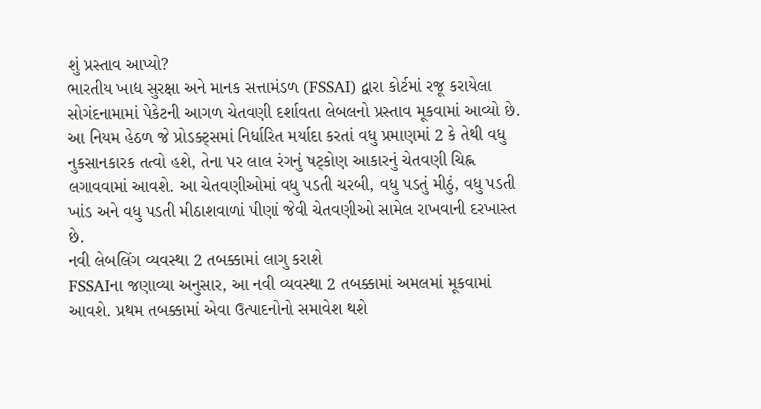શું પ્રસ્તાવ આપ્યો?
ભારતીય ખાદ્ય સુરક્ષા અને માનક સત્તામંડળ (FSSAI) દ્વારા કોર્ટમાં રજૂ કરાયેલા સોગંદનામામાં પેકેટની આગળ ચેતવણી દર્શાવતા લેબલનો પ્રસ્તાવ મૂકવામાં આવ્યો છે. આ નિયમ હેઠળ જે પ્રોડક્ટ્સમાં નિર્ધારિત મર્યાદા કરતાં વધુ પ્રમાણમાં 2 કે તેથી વધુ નુકસાનકારક તત્વો હશે, તેના પર લાલ રંગનું ષટ્કોણ આકારનું ચેતવણી ચિહ્ન લગાવવામાં આવશે. આ ચેતવણીઓમાં વધુ પડતી ચરબી, વધુ પડતું મીઠું, વધુ પડતી ખાંડ અને વધુ પડતી મીઠાશવાળાં પીણાં જેવી ચેતવણીઓ સામેલ રાખવાની દરખાસ્ત છે.
નવી લેબલિંગ વ્યવસ્થા 2 તબક્કામાં લાગુ કરાશે
FSSAIના જણાવ્યા અનુસાર, આ નવી વ્યવસ્થા 2 તબક્કામાં અમલમાં મૂકવામાં આવશે. પ્રથમ તબક્કામાં એવા ઉત્પાદનોનો સમાવેશ થશે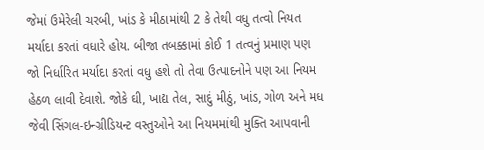જેમાં ઉમેરેલી ચરબી, ખાંડ કે મીઠામાંથી 2 કે તેથી વધુ તત્વો નિયત મર્યાદા કરતાં વધારે હોય. બીજા તબક્કામાં કોઈ 1 તત્વનું પ્રમાણ પણ જો નિર્ધારિત મર્યાદા કરતાં વધુ હશે તો તેવા ઉત્પાદનોને પણ આ નિયમ હેઠળ લાવી દેવાશે. જોકે ઘી, ખાદ્ય તેલ, સાદું મીઠું, ખાંડ, ગોળ અને મધ જેવી સિંગલ-ઇન્ગ્રીડિયન્ટ વસ્તુઓને આ નિયમમાંથી મુક્તિ આપવાની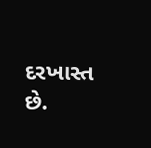દરખાસ્ત છે.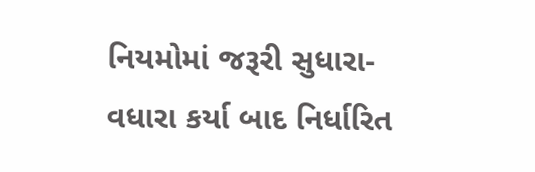નિયમોમાં જરૂરી સુધારા-વધારા કર્યા બાદ નિર્ધારિત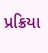પ્રક્રિયા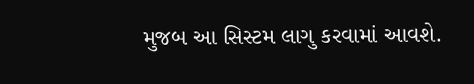મુજબ આ સિસ્ટમ લાગુ કરવામાં આવશે.